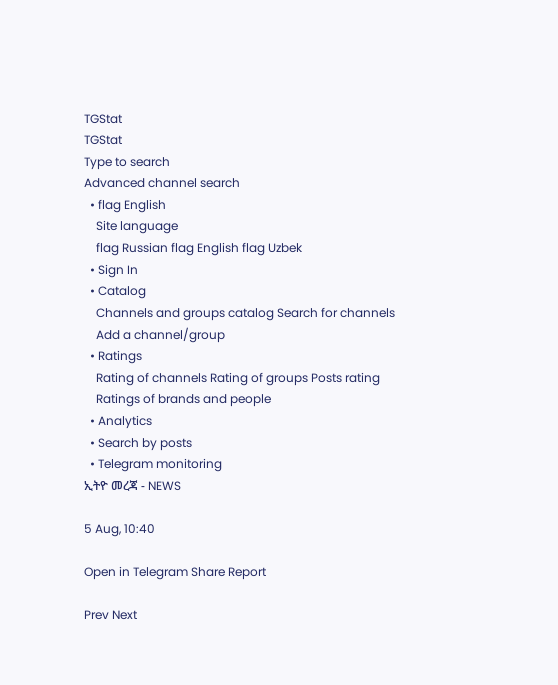TGStat
TGStat
Type to search
Advanced channel search
  • flag English
    Site language
    flag Russian flag English flag Uzbek
  • Sign In
  • Catalog
    Channels and groups catalog Search for channels
    Add a channel/group
  • Ratings
    Rating of channels Rating of groups Posts rating
    Ratings of brands and people
  • Analytics
  • Search by posts
  • Telegram monitoring
ኢትዮ መረጃ - NEWS

5 Aug, 10:40

Open in Telegram Share Report

Prev Next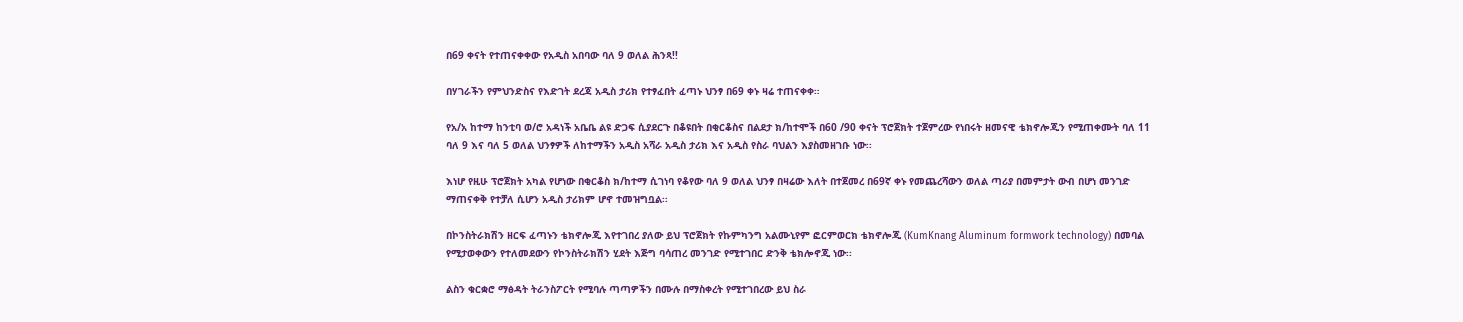በ69 ቀናት የተጠናቀቀው የአዲስ አበባው ባለ 9 ወለል ሕንጻ!!

በሃገራችን የምህንድስና የእድገት ደረጃ አዲስ ታሪክ የተፃፈበት ፈጣኑ ህንፃ በ69 ቀኑ ዛሬ ተጠናቀቀ።

የአ/አ ከተማ ከንቲባ ወ/ሮ አዳነች አቤቤ ልዩ ድጋፍ ሲያደርጉ በቆዩበት በቂርቆስና በልደታ ክ/ከተሞች በ60 /90 ቀናት ፕሮጀክት ተጀምረው የነበሩት ዘመናዊ ቴክኖሎጂን የሚጠቀሙት ባለ 11 ባለ 9 እና ባለ 5 ወለል ህንፃዎች ለከተማችን አዲስ አሻራ አዲስ ታሪክ እና አዲስ የስራ ባህልን እያስመዘገቡ ነው፡፡

እነሆ የዚሁ ፕሮጀክት አካል የሆነው በቂርቆስ ክ/ከተማ ሲገነባ የቆየው ባለ 9 ወለል ህንፃ በዛሬው እለት በተጀመረ በ69ኛ ቀኑ የመጨረሻውን ወለል ጣሪያ በመምታት ውብ በሆነ መንገድ ማጠናቀቅ የተቻለ ሲሆን አዲስ ታሪክም ሆኖ ተመዝግቧል፡፡

በኮንስትራክሽን ዘርፍ ፈጣኑን ቴክኖሎጂ እየተገበረ ያለው ይህ ፕሮጀክት የኩምካንግ አልሙኒየም ፎርምወርክ ቴክኖሎጂ (KumKnang Aluminum formwork technology) በመባል የሚታወቀውን የተለመደውን የኮንስትራክሽን ሂደት እጅግ ባሳጠረ መንገድ የሚተገበር ድንቅ ቴክሎኖጂ ነው፡፡

ልስን ቁርቋሮ ማፅዳት ትራንስፖርት የሚባሉ ጣጣዎችን በሙሉ በማስቀረት የሚተገበረው ይህ ስራ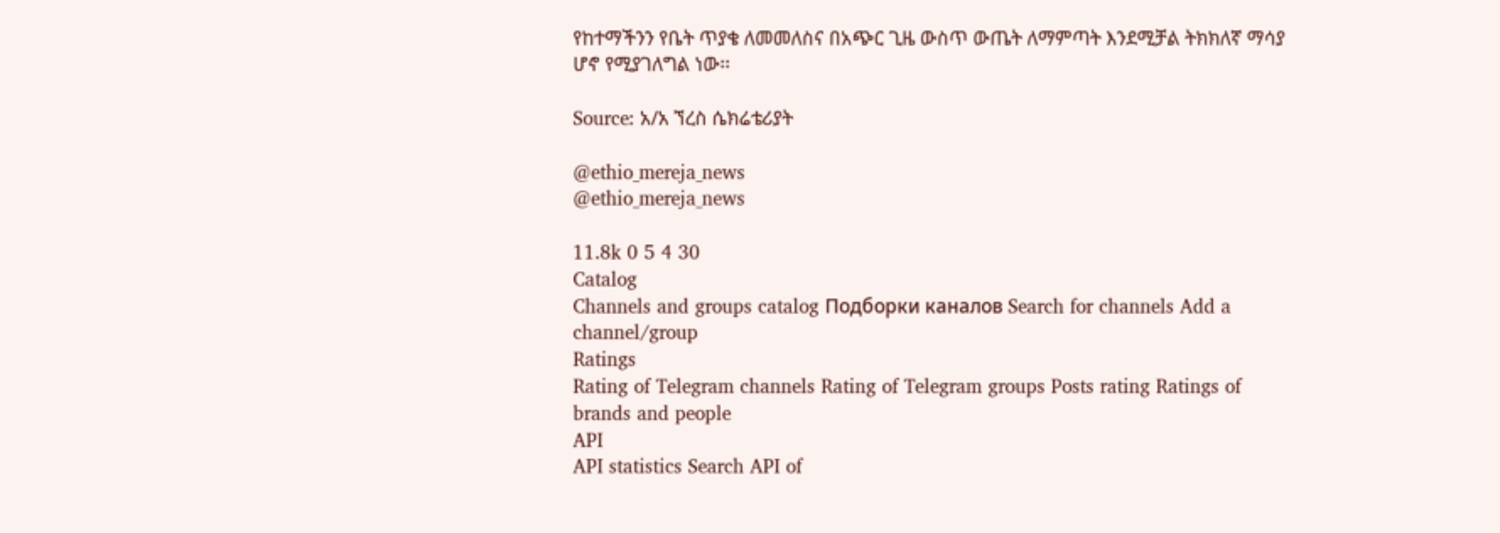የከተማችንን የቤት ጥያቄ ለመመለስና በአጭር ጊዜ ውስጥ ውጤት ለማምጣት እንደሚቻል ትክክለኛ ማሳያ ሆኖ የሚያገለግል ነው፡፡

Source: አ/አ ኘረስ ሴክሬቴሪያት

@ethio_mereja_news
@ethio_mereja_news

11.8k 0 5 4 30
Catalog
Channels and groups catalog Подборки каналов Search for channels Add a channel/group
Ratings
Rating of Telegram channels Rating of Telegram groups Posts rating Ratings of brands and people
API
API statistics Search API of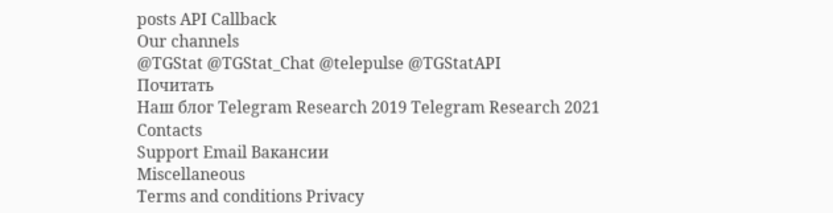posts API Callback
Our channels
@TGStat @TGStat_Chat @telepulse @TGStatAPI
Почитать
Наш блог Telegram Research 2019 Telegram Research 2021
Contacts
Support Email Вакансии
Miscellaneous
Terms and conditions Privacy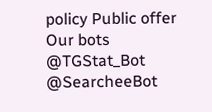policy Public offer
Our bots
@TGStat_Bot @SearcheeBot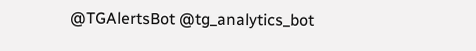@TGAlertsBot @tg_analytics_bot